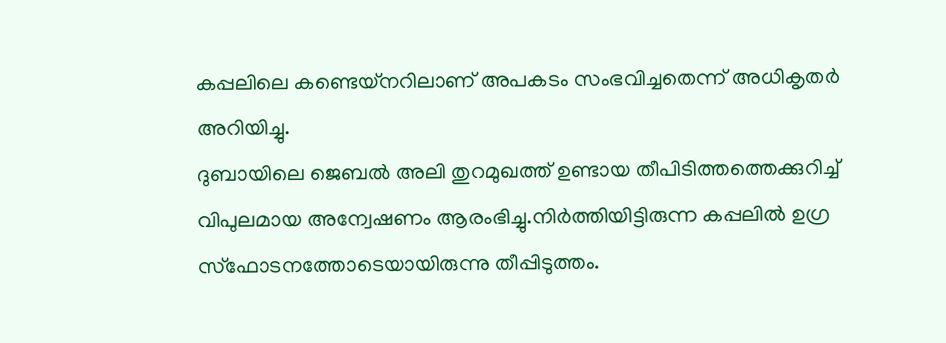കപ്പലിലെ കണ്ടെയ്നറിലാണ് അപകടം സംഭവിച്ചതെന്ന് അധികൃതർ അറിയിച്ചു.
ദുബായിലെ ജെബൽ അലി തുറമുഖത്ത് ഉണ്ടായ തീപിടിത്തത്തെക്കുറിച്ച് വിപുലമായ അന്വേഷണം ആരംഭിച്ചു.നിർത്തിയിട്ടിരുന്ന കപ്പലിൽ ഉഗ്ര സ്ഫോടനത്തോടെയായിരുന്നു തീപ്പിടുത്തം.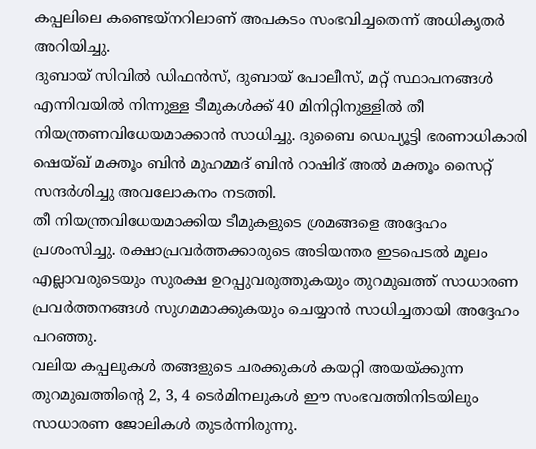കപ്പലിലെ കണ്ടെയ്നറിലാണ് അപകടം സംഭവിച്ചതെന്ന് അധികൃതർ അറിയിച്ചു.
ദുബായ് സിവിൽ ഡിഫൻസ്, ദുബായ് പോലീസ്, മറ്റ് സ്ഥാപനങ്ങൾ എന്നിവയിൽ നിന്നുള്ള ടീമുകൾക്ക് 40 മിനിറ്റിനുള്ളിൽ തീ നിയന്ത്രണവിധേയമാക്കാൻ സാധിച്ചു. ദുബൈ ഡെപ്യൂട്ടി ഭരണാധികാരി ഷെയ്ഖ് മക്തൂം ബിൻ മുഹമ്മദ് ബിൻ റാഷിദ് അൽ മക്തൂം സൈറ്റ് സന്ദർശിച്ചു അവലോകനം നടത്തി.
തീ നിയന്ത്രവിധേയമാക്കിയ ടീമുകളുടെ ശ്രമങ്ങളെ അദ്ദേഹം പ്രശംസിച്ചു. രക്ഷാപ്രവർത്തക്കാരുടെ അടിയന്തര ഇടപെടൽ മൂലം എല്ലാവരുടെയും സുരക്ഷ ഉറപ്പുവരുത്തുകയും തുറമുഖത്ത് സാധാരണ പ്രവർത്തനങ്ങൾ സുഗമമാക്കുകയും ചെയ്യാൻ സാധിച്ചതായി അദ്ദേഹം പറഞ്ഞു.
വലിയ കപ്പലുകൾ തങ്ങളുടെ ചരക്കുകൾ കയറ്റി അയയ്ക്കുന്ന തുറമുഖത്തിന്റെ 2, 3, 4 ടെർമിനലുകൾ ഈ സംഭവത്തിനിടയിലും സാധാരണ ജോലികൾ തുടർന്നിരുന്നു.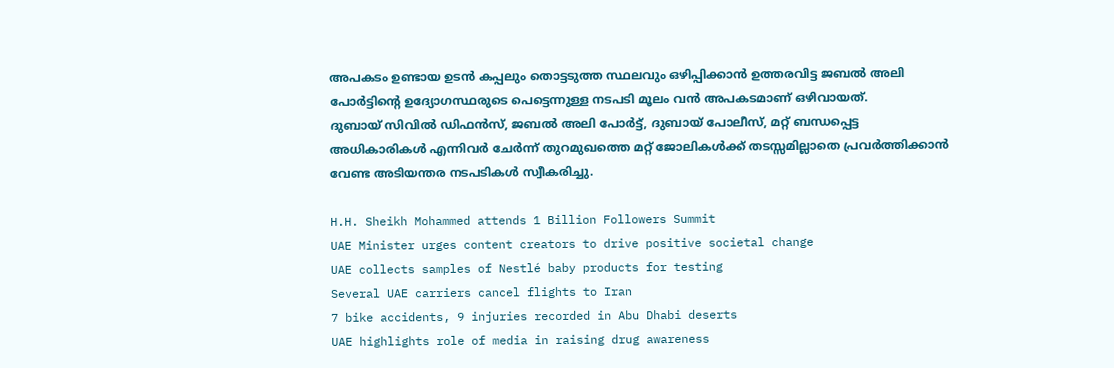അപകടം ഉണ്ടായ ഉടൻ കപ്പലും തൊട്ടടുത്ത സ്ഥലവും ഒഴിപ്പിക്കാൻ ഉത്തരവിട്ട ജബൽ അലി പോർട്ടിന്റെ ഉദ്യോഗസ്ഥരുടെ പെട്ടെന്നുള്ള നടപടി മൂലം വൻ അപകടമാണ് ഒഴിവായത്.
ദുബായ് സിവിൽ ഡിഫൻസ്, ജബൽ അലി പോർട്ട്, ദുബായ് പോലീസ്, മറ്റ് ബന്ധപ്പെട്ട അധികാരികൾ എന്നിവർ ചേർന്ന് തുറമുഖത്തെ മറ്റ് ജോലികൾക്ക് തടസ്സമില്ലാതെ പ്രവർത്തിക്കാൻ വേണ്ട അടിയന്തര നടപടികൾ സ്വീകരിച്ചു.

H.H. Sheikh Mohammed attends 1 Billion Followers Summit
UAE Minister urges content creators to drive positive societal change
UAE collects samples of Nestlé baby products for testing
Several UAE carriers cancel flights to Iran
7 bike accidents, 9 injuries recorded in Abu Dhabi deserts
UAE highlights role of media in raising drug awareness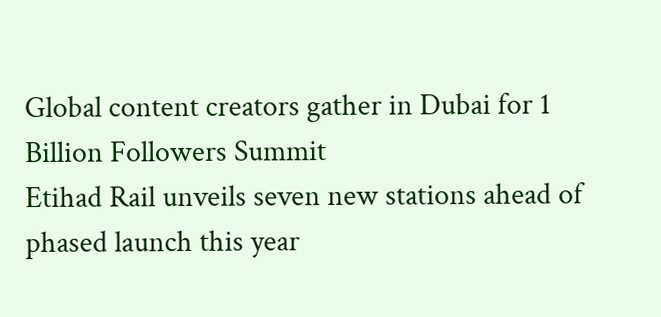Global content creators gather in Dubai for 1 Billion Followers Summit
Etihad Rail unveils seven new stations ahead of phased launch this year